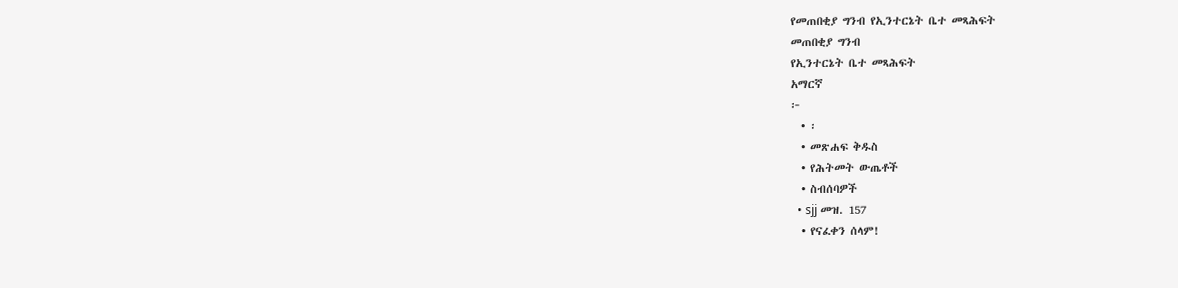የመጠበቂያ ግንብ የኢንተርኔት ቤተ መጻሕፍት
መጠበቂያ ግንብ
የኢንተርኔት ቤተ መጻሕፍት
አማርኛ
፦
  • ፡
  • መጽሐፍ ቅዱስ
  • የሕትመት ውጤቶች
  • ስብሰባዎች
  • sjj መዝ. 157
  • የናፈቀን ሰላም!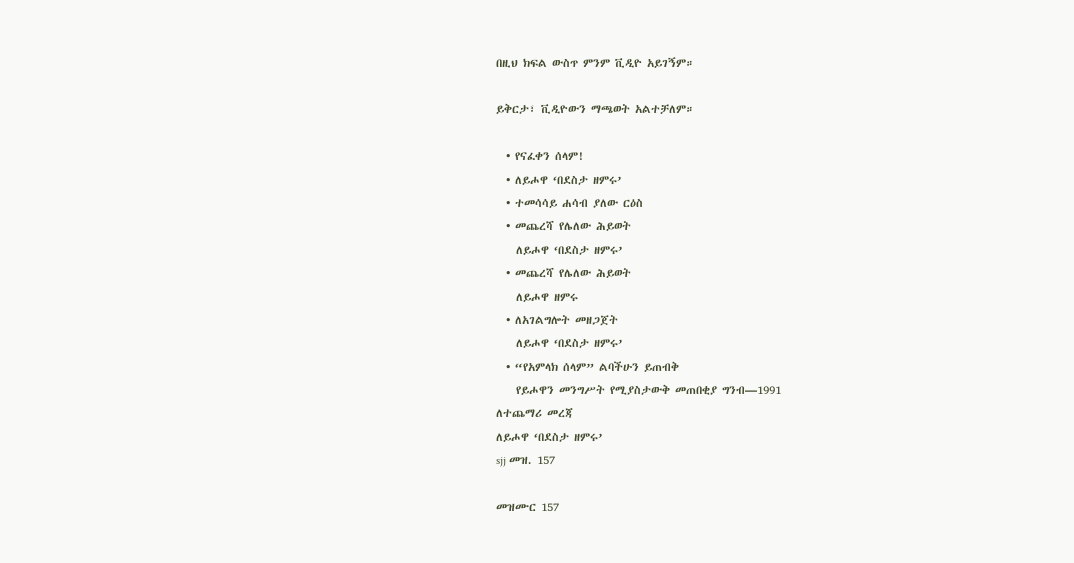በዚህ ክፍል ውስጥ ምንም ቪዲዮ አይገኝም።

ይቅርታ፣ ቪዲዮውን ማጫወት አልተቻለም።

  • የናፈቀን ሰላም!
  • ለይሖዋ ‘በደስታ ዘምሩ’
  • ተመሳሳይ ሐሳብ ያለው ርዕስ
  • መጨረሻ የሌለው ሕይወት
    ለይሖዋ ‘በደስታ ዘምሩ’
  • መጨረሻ የሌለው ሕይወት
    ለይሖዋ ዘምሩ
  • ለአገልግሎት መዘጋጀት
    ለይሖዋ ‘በደስታ ዘምሩ’
  • “የአምላክ ሰላም” ልባችሁን ይጠብቅ
    የይሖዋን መንግሥት የሚያስታውቅ መጠበቂያ ግንብ—1991
ለተጨማሪ መረጃ
ለይሖዋ ‘በደስታ ዘምሩ’
sjj መዝ. 157

መዝሙር 157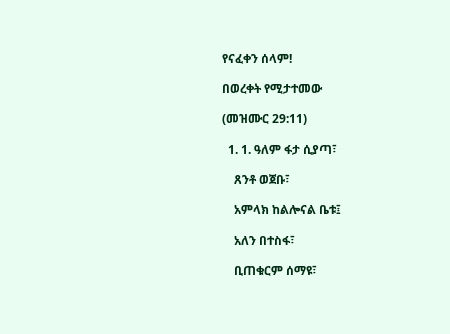የናፈቀን ሰላም!

በወረቀት የሚታተመው

(መዝሙር 29:11)

  1. 1. ዓለም ፋታ ሲያጣ፣

    ጸንቶ ወጀቡ፣

    አምላክ ከልሎናል ቤቱ፤

    አለን በተስፋ፣

    ቢጠቁርም ሰማዩ፣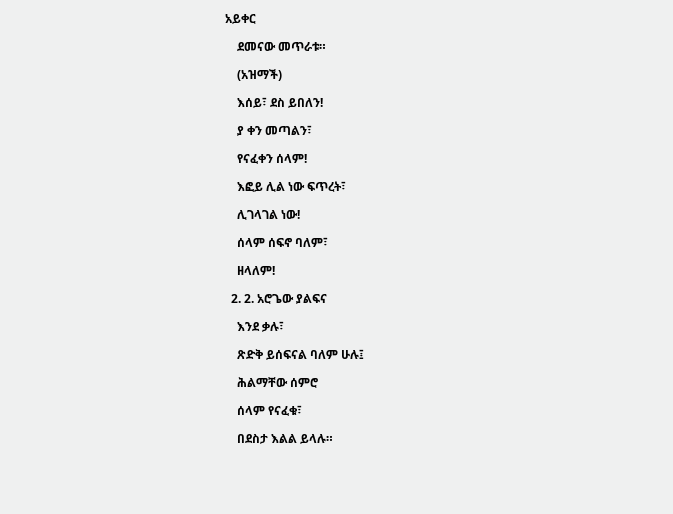አይቀር

    ደመናው መጥራቱ።

    (አዝማች)

    እሰይ፣ ደስ ይበለን!

    ያ ቀን መጣልን፣

    የናፈቀን ሰላም!

    እፎይ ሊል ነው ፍጥረት፣

    ሊገላገል ነው!

    ሰላም ሰፍኖ ባለም፣

    ዘላለም!

  2. 2. አሮጌው ያልፍና

    እንደ ቃሉ፣

    ጽድቅ ይሰፍናል ባለም ሁሉ፤

    ሕልማቸው ሰምሮ

    ሰላም የናፈቁ፣

    በደስታ እልል ይላሉ።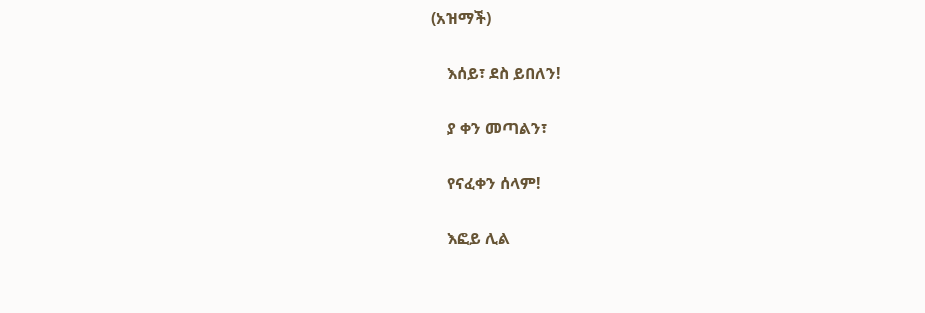(አዝማች)

    እሰይ፣ ደስ ይበለን!

    ያ ቀን መጣልን፣

    የናፈቀን ሰላም!

    እፎይ ሊል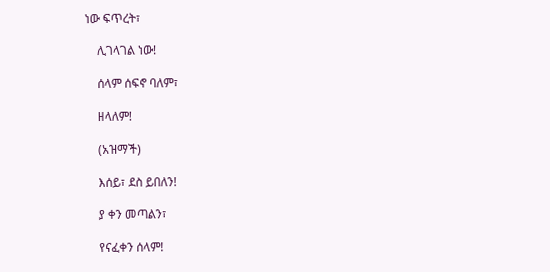ነው ፍጥረት፣

    ሊገላገል ነው!

    ሰላም ሰፍኖ ባለም፣

    ዘላለም!

    (አዝማች)

    እሰይ፣ ደስ ይበለን!

    ያ ቀን መጣልን፣

    የናፈቀን ሰላም!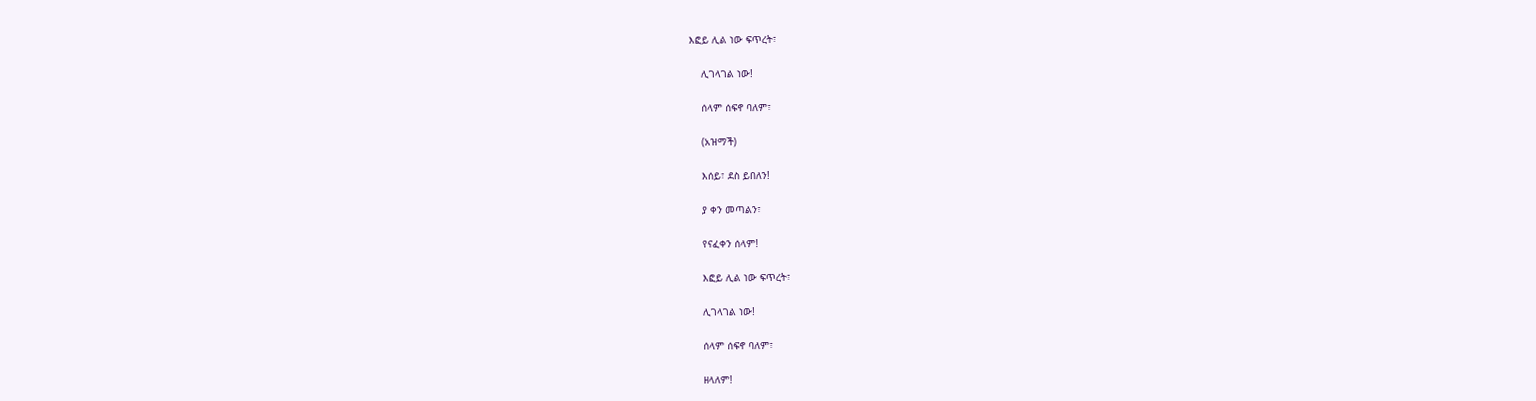እፎይ ሊል ነው ፍጥረት፣

    ሊገላገል ነው!

    ሰላም ሰፍኖ ባለም፣

    (አዝማች)

    እሰይ፣ ደስ ይበለን!

    ያ ቀን መጣልን፣

    የናፈቀን ሰላም!

    እፎይ ሊል ነው ፍጥረት፣

    ሊገላገል ነው!

    ሰላም ሰፍኖ ባለም፣

    ዘላለም!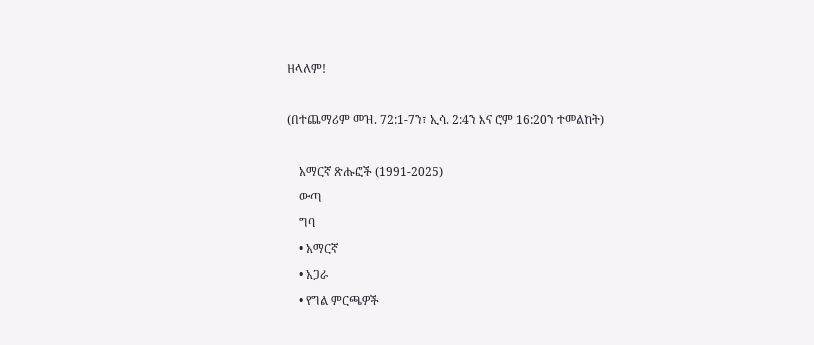ዘላለም!

(በተጨማሪም መዝ. 72:1-7ን፣ ኢሳ. 2:4ን እና ሮም 16:20ን ተመልከት)

    አማርኛ ጽሑፎች (1991-2025)
    ውጣ
    ግባ
    • አማርኛ
    • አጋራ
    • የግል ምርጫዎች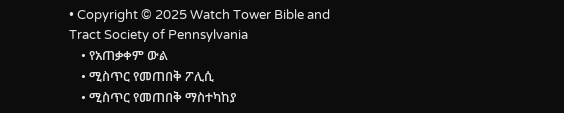• Copyright © 2025 Watch Tower Bible and Tract Society of Pennsylvania
    • የአጠቃቀም ውል
    • ሚስጥር የመጠበቅ ፖሊሲ
    • ሚስጥር የመጠበቅ ማስተካከያ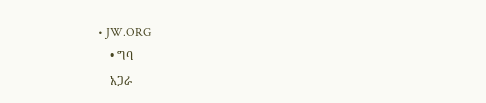• JW.ORG
    • ግባ
    አጋራ